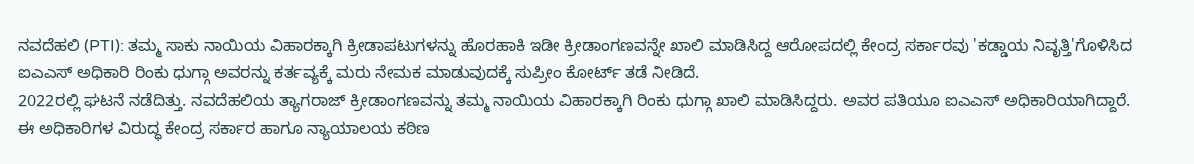ನವದೆಹಲಿ (PTI): ತಮ್ಮ ಸಾಕು ನಾಯಿಯ ವಿಹಾರಕ್ಕಾಗಿ ಕ್ರೀಡಾಪಟುಗಳನ್ನು ಹೊರಹಾಕಿ ಇಡೀ ಕ್ರೀಡಾಂಗಣವನ್ನೇ ಖಾಲಿ ಮಾಡಿಸಿದ್ದ ಆರೋಪದಲ್ಲಿ ಕೇಂದ್ರ ಸರ್ಕಾರವು 'ಕಡ್ಡಾಯ ನಿವೃತ್ತಿ'ಗೊಳಿಸಿದ ಐಎಎಸ್ ಅಧಿಕಾರಿ ರಿಂಕು ಧುಗ್ಗಾ ಅವರನ್ನು ಕರ್ತವ್ಯಕ್ಕೆ ಮರು ನೇಮಕ ಮಾಡುವುದಕ್ಕೆ ಸುಪ್ರೀಂ ಕೋರ್ಟ್ ತಡೆ ನೀಡಿದೆ.
2022ರಲ್ಲಿ ಘಟನೆ ನಡೆದಿತ್ತು. ನವದೆಹಲಿಯ ತ್ಯಾಗರಾಜ್ ಕ್ರೀಡಾಂಗಣವನ್ನು ತಮ್ಮ ನಾಯಿಯ ವಿಹಾರಕ್ಕಾಗಿ ರಿಂಕು ಧುಗ್ಗಾ ಖಾಲಿ ಮಾಡಿಸಿದ್ದರು. ಅವರ ಪತಿಯೂ ಐಎಎಸ್ ಅಧಿಕಾರಿಯಾಗಿದ್ದಾರೆ. ಈ ಅಧಿಕಾರಿಗಳ ವಿರುದ್ಧ ಕೇಂದ್ರ ಸರ್ಕಾರ ಹಾಗೂ ನ್ಯಾಯಾಲಯ ಕಠಿಣ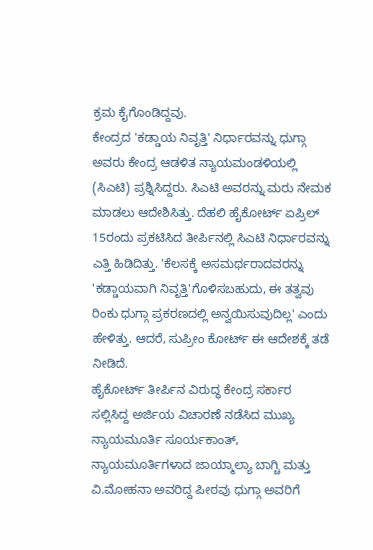ಕ್ರಮ ಕೈಗೊಂಡಿದ್ದವು.
ಕೇಂದ್ರದ 'ಕಡ್ಡಾಯ ನಿವೃತ್ತಿ' ನಿರ್ಧಾರವನ್ನು ಧುಗ್ಗಾ ಅವರು ಕೇಂದ್ರ ಆಡಳಿತ ನ್ಯಾಯಮಂಡಳಿಯಲ್ಲಿ (ಸಿಎಟಿ) ಪ್ರಶ್ನಿಸಿದ್ದರು. ಸಿಎಟಿ ಅವರನ್ನು ಮರು ನೇಮಕ ಮಾಡಲು ಆದೇಶಿಸಿತ್ತು. ದೆಹಲಿ ಹೈಕೋರ್ಟ್ ಏಪ್ರಿಲ್ 15ರಂದು ಪ್ರಕಟಿಸಿದ ತೀರ್ಪಿನಲ್ಲಿ ಸಿಎಟಿ ನಿರ್ಧಾರವನ್ನು ಎತ್ತಿ ಹಿಡಿದಿತ್ತು. 'ಕೆಲಸಕ್ಕೆ ಅಸಮರ್ಥರಾದವರನ್ನು 'ಕಡ್ಡಾಯವಾಗಿ ನಿವೃತ್ತಿ'ಗೊಳಿಸಬಹುದು, ಈ ತತ್ವವು ರಿಂಕು ಧುಗ್ಗಾ ಪ್ರಕರಣದಲ್ಲಿ ಅನ್ವಯಿಸುವುದಿಲ್ಲ' ಎಂದು ಹೇಳಿತ್ತು. ಆದರೆ, ಸುಪ್ರೀಂ ಕೋರ್ಟ್ ಈ ಆದೇಶಕ್ಕೆ ತಡೆ ನೀಡಿದೆ.
ಹೈಕೋರ್ಟ್ ತೀರ್ಪಿನ ವಿರುದ್ಧ ಕೇಂದ್ರ ಸರ್ಕಾರ ಸಲ್ಲಿಸಿದ್ದ ಅರ್ಜಿಯ ವಿಚಾರಣೆ ನಡೆಸಿದ ಮುಖ್ಯ ನ್ಯಾಯಮೂರ್ತಿ ಸೂರ್ಯಕಾಂತ್, ನ್ಯಾಯಮೂರ್ತಿಗಳಾದ ಜಾಯ್ಮಾಲ್ಯಾ ಬಾಗ್ಚಿ ಮತ್ತು ವಿ.ಮೋಹನಾ ಅವರಿದ್ದ ಪೀಠವು ಧುಗ್ಗಾ ಅವರಿಗೆ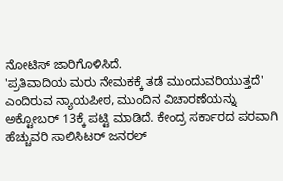ನೋಟಿಸ್ ಜಾರಿಗೊಳಿಸಿದೆ.
'ಪ್ರತಿವಾದಿಯ ಮರು ನೇಮಕಕ್ಕೆ ತಡೆ ಮುಂದುವರಿಯುತ್ತದೆ' ಎಂದಿರುವ ನ್ಯಾಯಪೀಠ, ಮುಂದಿನ ವಿಚಾರಣೆಯನ್ನು ಅಕ್ಟೋಬರ್ 13ಕ್ಕೆ ಪಟ್ಟಿ ಮಾಡಿದೆ. ಕೇಂದ್ರ ಸರ್ಕಾರದ ಪರವಾಗಿ ಹೆಚ್ಚುವರಿ ಸಾಲಿಸಿಟರ್ ಜನರಲ್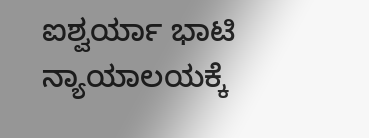ಐಶ್ವರ್ಯಾ ಭಾಟಿ ನ್ಯಾಯಾಲಯಕ್ಕೆ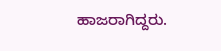ಹಾಜರಾಗಿದ್ದರು.